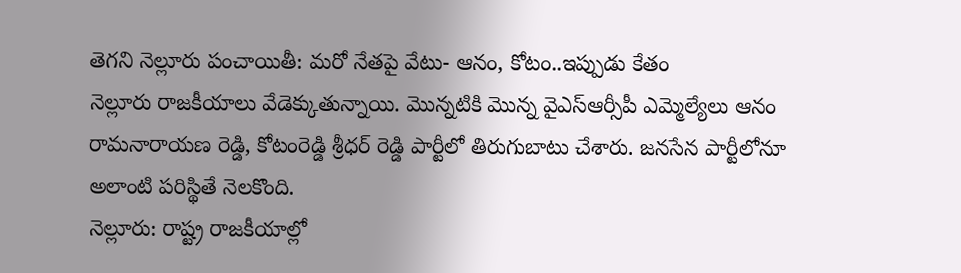తెగని నెల్లూరు పంచాయితీ: మరో నేతపై వేటు- ఆనం, కోటం..ఇప్పుడు కేతం
నెల్లూరు రాజకీయాలు వేడెక్కుతున్నాయి. మొన్నటికి మొన్న వైఎస్ఆర్సీపీ ఎమ్మెల్యేలు ఆనం రామనారాయణ రెడ్డి, కోటంరెడ్డి శ్రీధర్ రెడ్డి పార్టీలో తిరుగుబాటు చేశారు. జనసేన పార్టీలోనూ అలాంటి పరిస్థితే నెలకొంది.
నెల్లూరు: రాష్ట్ర రాజకీయాల్లో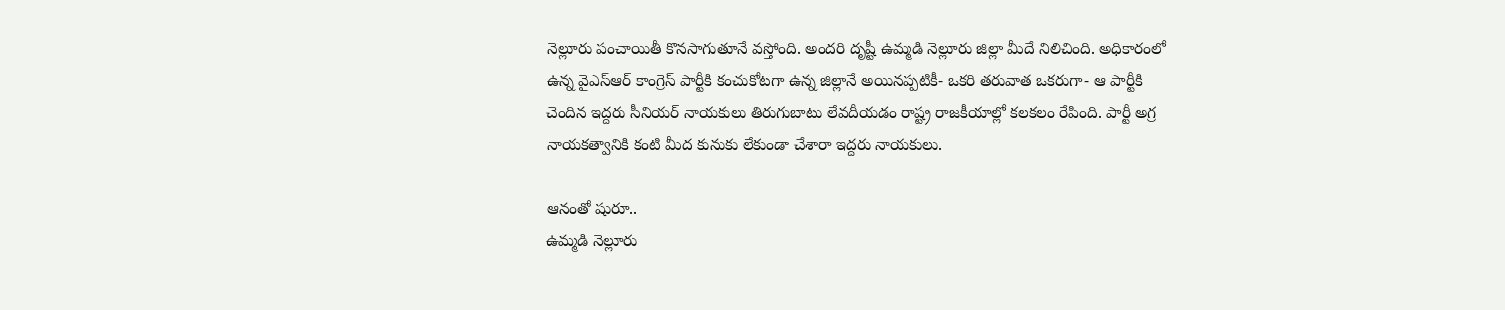నెల్లూరు పంచాయితీ కొనసాగుతూనే వస్తోంది. అందరి దృష్టీ ఉమ్మడి నెల్లూరు జిల్లా మీదే నిలిచింది. అధికారంలో ఉన్న వైఎస్ఆర్ కాంగ్రెస్ పార్టీకి కంచుకోటగా ఉన్న జిల్లానే అయినప్పటికీ- ఒకరి తరువాత ఒకరుగా- ఆ పార్టీకి చెందిన ఇద్దరు సీనియర్ నాయకులు తిరుగుబాటు లేవదీయడం రాష్ట్ర రాజకీయాల్లో కలకలం రేపింది. పార్టీ అగ్ర నాయకత్వానికి కంటి మీద కునుకు లేకుండా చేశారా ఇద్దరు నాయకులు.

ఆనంతో షురూ..
ఉమ్మడి నెల్లూరు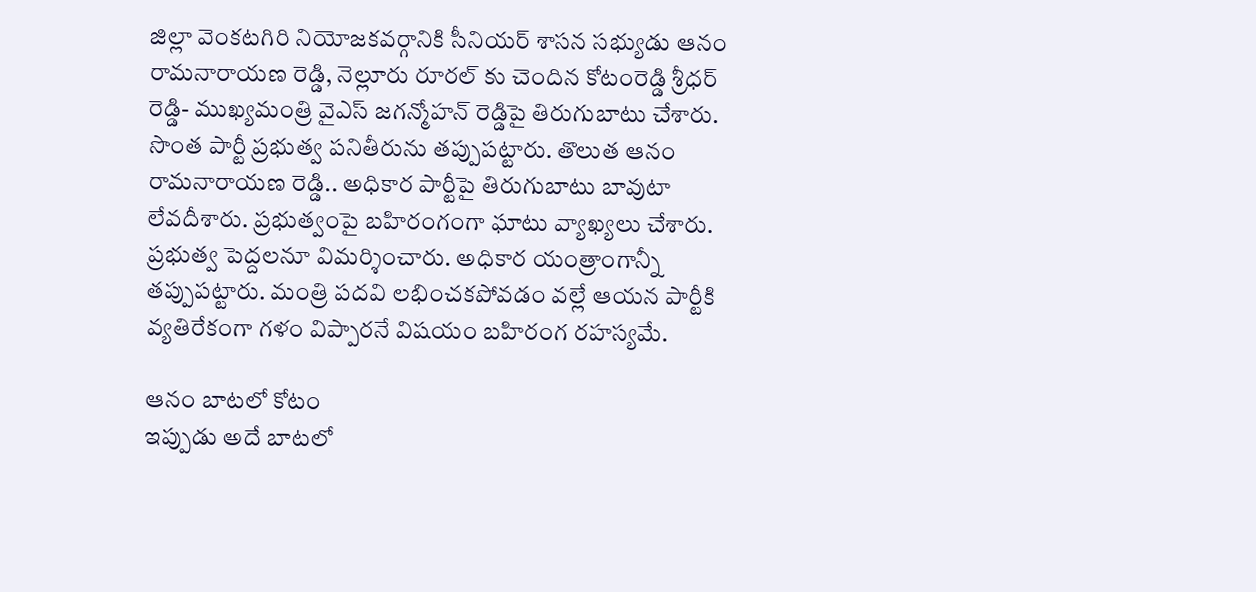జిల్లా వెంకటగిరి నియోజకవర్గానికి సీనియర్ శాసన సభ్యుడు ఆనం రామనారాయణ రెడ్డి, నెల్లూరు రూరల్ కు చెందిన కోటంరెడ్డి శ్రీధర్ రెడ్డి- ముఖ్యమంత్రి వైఎస్ జగన్మోహన్ రెడ్డిపై తిరుగుబాటు చేశారు. సొంత పార్టీ ప్రభుత్వ పనితీరును తప్పుపట్టారు. తొలుత ఆనం రామనారాయణ రెడ్డి.. అధికార పార్టీపై తిరుగుబాటు బావుటా లేవదీశారు. ప్రభుత్వంపై బహిరంగంగా ఘాటు వ్యాఖ్యలు చేశారు. ప్రభుత్వ పెద్దలనూ విమర్శించారు. అధికార యంత్రాంగాన్నీ తప్పుపట్టారు. మంత్రి పదవి లభించకపోవడం వల్లే ఆయన పార్టీకి వ్యతిరేకంగా గళం విప్పారనే విషయం బహిరంగ రహస్యమే.

ఆనం బాటలో కోటం
ఇప్పుడు అదే బాటలో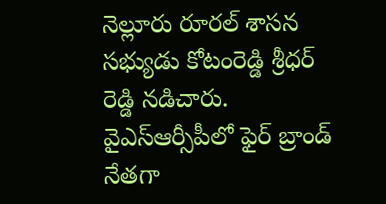నెల్లూరు రూరల్ శాసన సభ్యుడు కోటంరెడ్డి శ్రీధర్ రెడ్డి నడిచారు. వైఎస్ఆర్సీపీలో ఫైర్ బ్రాండ్ నేతగా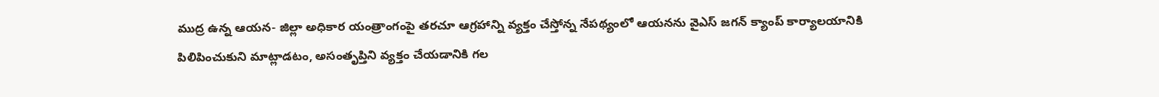ముద్ర ఉన్న ఆయన- జిల్లా అధికార యంత్రాంగంపై తరచూ ఆగ్రహాన్ని వ్యక్తం చేస్తోన్న నేపథ్యంలో ఆయనను వైఎస్ జగన్ క్యాంప్ కార్యాలయానికి పిలిపించుకుని మాట్లాడటం, అసంతృప్తిని వ్యక్తం చేయడానికి గల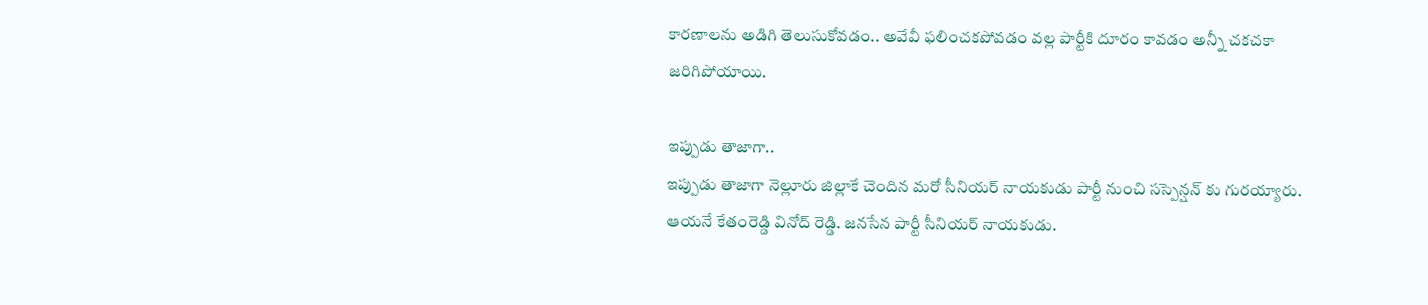కారణాలను అడిగి తెలుసుకోవడం.. అవేవీ ఫలించకపోవడం వల్ల పార్టీకి దూరం కావడం అన్నీ చకచకా జరిగిపోయాయి.

ఇప్పుడు తాజాగా..
ఇప్పుడు తాజాగా నెల్లూరు జిల్లాకే చెందిన మరో సీనియర్ నాయకుడు పార్టీ నుంచి సస్పెన్షన్ కు గురయ్యారు. ఆయనే కేతంరెడ్డి వినోద్ రెడ్డి. జనసేన పార్టీ సీనియర్ నాయకుడు.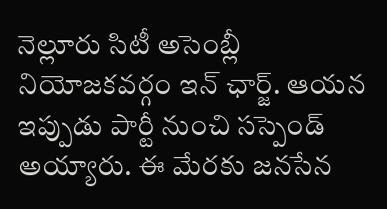నెల్లూరు సిటీ అసెంబ్లీ నియోజకవర్గం ఇన్ ఛార్జ్. ఆయన ఇప్పుడు పార్టీ నుంచి సస్పెండ్ అయ్యారు. ఈ మేరకు జనసేన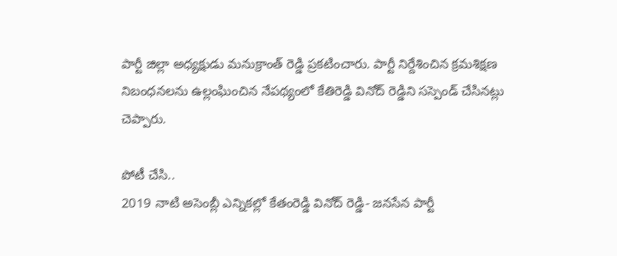పార్టీ జిల్లా అధ్యక్షుడు మనుక్రాంత్ రెడ్డి ప్రకటించారు. పార్టీ నిర్దేశించిన క్రమశిక్షణ నిబంధనలను ఉల్లంఘించిన నేపథ్యంలో కేతిరెడ్డి వినోద్ రెడ్డిని సస్పెండ్ చేసినట్లు చెప్పారు.

పోటీ చేసి..
2019 నాటి అసెంబ్లీ ఎన్నికల్లో కేతంరెడ్డి వినోద్ రెడ్డి- జనసేన పార్టీ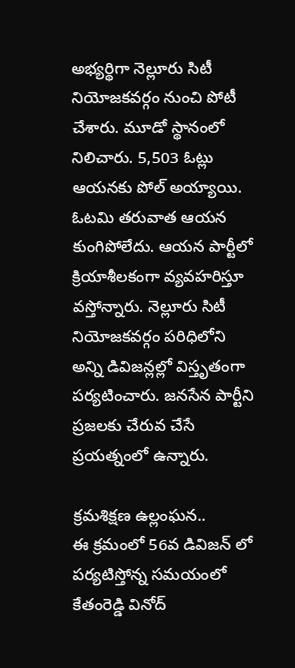అభ్యర్థిగా నెల్లూరు సిటీ నియోజకవర్గం నుంచి పోటీ చేశారు. మూడో స్థానంలో నిలిచారు. 5,503 ఓట్లు ఆయనకు పోల్ అయ్యాయి. ఓటమి తరువాత ఆయన కుంగిపోలేదు. ఆయన పార్టీలో క్రియాశీలకంగా వ్యవహరిస్తూ వస్తోన్నారు. నెల్లూరు సిటీ నియోజకవర్గం పరిధిలోని అన్ని డివిజన్లల్లో విస్తృతంగా పర్యటించారు. జనసేన పార్టీని ప్రజలకు చేరువ చేసే ప్రయత్నంలో ఉన్నారు.

క్రమశిక్షణ ఉల్లంఘన..
ఈ క్రమంలో 56వ డివిజన్ లో పర్యటిస్తోన్న సమయంలో కేతంరెడ్డి వినోద్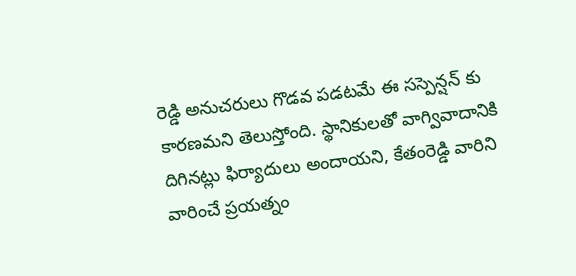రెడ్డి అనుచరులు గొడవ పడటమే ఈ సస్పెన్షన్ కు కారణమని తెలుస్తోంది. స్థానికులతో వాగ్వివాదానికి దిగినట్లు ఫిర్యాదులు అందాయని, కేతంరెడ్డి వారిని వారించే ప్రయత్నం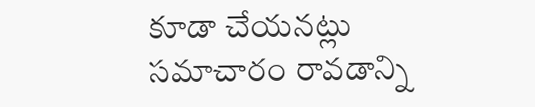కూడా చేయనట్లు సమాచారం రావడాన్ని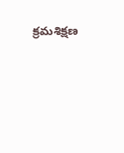క్రమశిక్షణ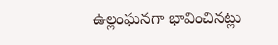ఉల్లంఘనగా భావించినట్లు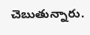చెబుతున్నారు.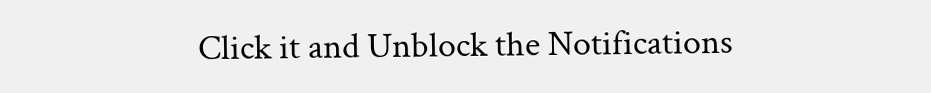Click it and Unblock the Notifications